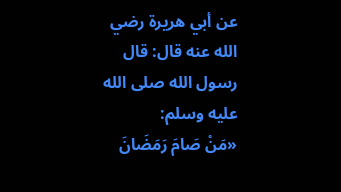عن أبي هريرة رضي الله عنه قال: قال رسول الله صلى الله عليه وسلم:
«مَنْ صَامَ رَمَضَانَ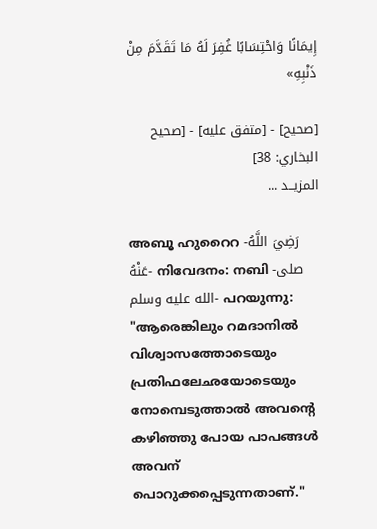إِيمَانًا وَاحْتِسَابًا غُفِرَ لَهُ مَا تَقَدَّمَ مِنْ ذَنْبِهِ»

[صحيح] - [متفق عليه] - [صحيح البخاري: 38]
المزيــد ...

അബൂ ഹുറൈറ -رَضِيَ اللَّهُ عَنْهُ- നിവേദനം: നബി -صلى الله عليه وسلم- പറയുന്നു:
"ആരെങ്കിലും റമദാനിൽ വിശ്വാസത്തോടെയും പ്രതിഫലേഛയോടെയും നോമ്പെടുത്താൽ അവൻ്റെ കഴിഞ്ഞു പോയ പാപങ്ങൾ അവന് പൊറുക്കപ്പെടുന്നതാണ്."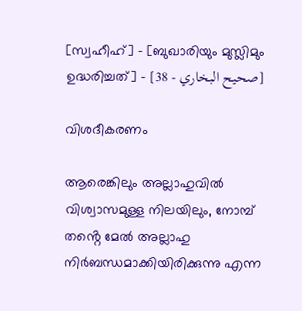[സ്വഹീഹ്] - [ബുഖാരിയും മുസ്ലിമും ഉദ്ധരിച്ചത്] - [صحيح البخاري - 38]

വിശദീകരണം

ആരെങ്കിലും അല്ലാഹുവിൽ വിശ്വാസമുള്ള നിലയിലും, നോമ്പ് തൻ്റെ മേൽ അല്ലാഹു നിർബന്ധമാക്കിയിരിക്കുന്നു എന്ന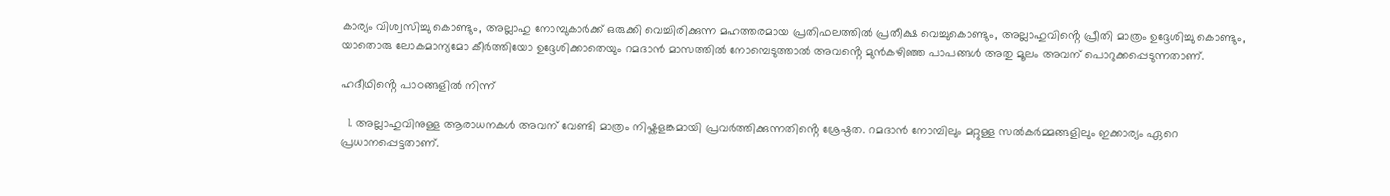കാര്യം വിശ്വസിച്ചു കൊണ്ടും, അല്ലാഹു നോമ്പുകാർക്ക് ഒരുക്കി വെച്ചിരിക്കുന്ന മഹത്തരമായ പ്രതിഫലത്തിൽ പ്രതീക്ഷ വെച്ചുകൊണ്ടും, അല്ലാഹുവിൻ്റെ പ്രീതി മാത്രം ഉദ്ദേശിച്ചു കൊണ്ടും, യാതൊരു ലോകമാന്യമോ കീർത്തിയോ ഉദ്ദേശിക്കാതെയും റമദാൻ മാസത്തിൽ നോമ്പെടുത്താൽ അവൻ്റെ മുൻകഴിഞ്ഞ പാപങ്ങൾ അതു മൂലം അവന് പൊറുക്കപ്പെടുന്നതാണ്.

ഹദീഥിൻ്റെ പാഠങ്ങളിൽ നിന്ന്

  1. അല്ലാഹുവിനുള്ള ആരാധനകൾ അവന് വേണ്ടി മാത്രം നിഷ്കളങ്കമായി പ്രവർത്തിക്കുന്നതിൻ്റെ ശ്രേഷ്ഠത. റമദാൻ നോമ്പിലും മറ്റുള്ള സൽകർമ്മങ്ങളിലും ഇക്കാര്യം ഏറെ പ്രധാനപ്പെട്ടതാണ്.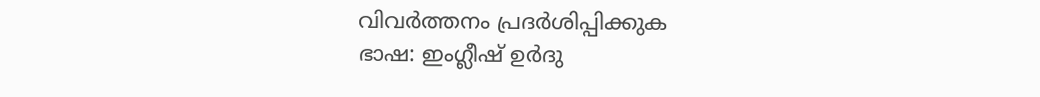വിവർത്തനം പ്രദർശിപ്പിക്കുക
ഭാഷ: ഇംഗ്ലീഷ് ഉർദു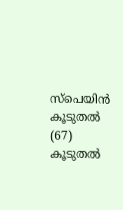സ്‌പെയിൻ കൂടുതൽ (67)
കൂടുതൽ